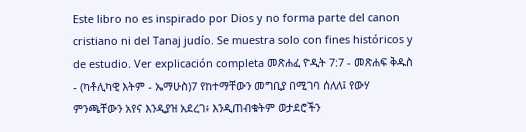Este libro no es inspirado por Dios y no forma parte del canon cristiano ni del Tanaj judío. Se muestra solo con fines históricos y de estudio. Ver explicación completa መጽሐፈ ዮዲት 7:7 - መጽሐፍ ቅዱስ - (ካቶሊካዊ እትም - ኤማሁስ)7 የከተማቸውን መግቢያ በሚገባ ሰለለ፤ የውሃ ምንጫቸውን አየና እንዲያዝ አደረገ፥ እንዲጠብቁትም ወታደሮችን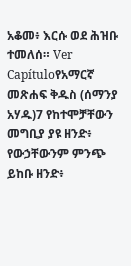አቆመ፥ እርሱ ወደ ሕዝቡ ተመለሰ። Ver Capítuloየአማርኛ መጽሐፍ ቅዱስ (ሰማንያ አሃዱ)7 የከተሞቻቸውን መግቢያ ያዩ ዘንድ፥ የውኃቸውንም ምንጭ ይከቡ ዘንድ፥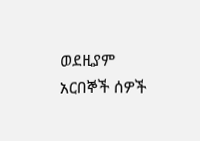ወደዚያም አርበኞች ሰዎች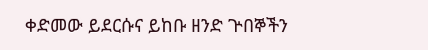ቀድመው ይደርሱና ይከቡ ዘንድ ጕበኞችን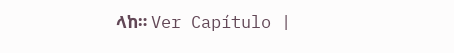ላከ። Ver Capítulo |